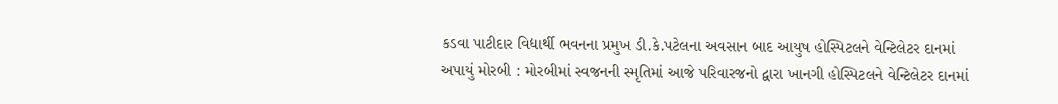કડવા પાટીદાર વિદ્યાર્થી ભવનના પ્રમુખ ડી.કે.પટેલના અવસાન બાદ આયુષ હોસ્પિટલને વેન્ટિલેટર દાનમાં અપાયું મોરબી : મોરબીમાં સ્વજનની સ્મૃતિમાં આજે પરિવારજનો દ્વારા ખાનગી હોસ્પિટલને વેન્ટિલેટર દાનમાં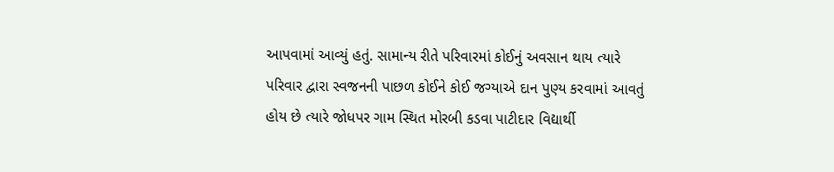આપવામાં આવ્યું હતું. સામાન્ય રીતે પરિવારમાં કોઈનું અવસાન થાય ત્યારે પરિવાર દ્વારા સ્વજનની પાછળ કોઈને કોઈ જગ્યાએ દાન પુણ્ય કરવામાં આવતું હોય છે ત્યારે જોધપર ગામ સ્થિત મોરબી કડવા પાટીદાર વિદ્યાર્થી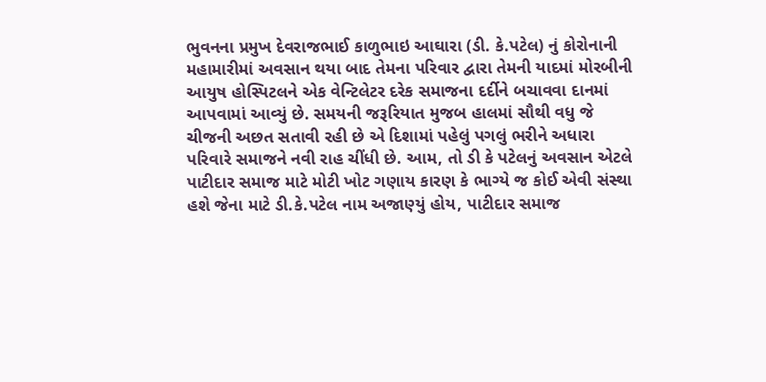ભુવનના પ્રમુખ દેવરાજભાઈ કાળુભાઇ આઘારા (ડી. કે.પટેલ) નું કોરોનાની મહામારીમાં અવસાન થયા બાદ તેમના પરિવાર દ્વારા તેમની યાદમાં મોરબીની આયુષ હોસ્પિટલને એક વેન્ટિલેટર દરેક સમાજના દર્દીને બચાવવા દાનમાં આપવામાં આવ્યું છે. સમયની જરૂરિયાત મુજબ હાલમાં સૌથી વધુ જે ચીજની અછત સતાવી રહી છે એ દિશામાં પહેલું પગલું ભરીને અધારા પરિવારે સમાજને નવી રાહ ચીંધી છે. આમ, તો ડી કે પટેલનું અવસાન એટલે પાટીદાર સમાજ માટે મોટી ખોટ ગણાય કારણ કે ભાગ્યે જ કોઈ એવી સંસ્થા હશે જેના માટે ડી.કે.પટેલ નામ અજાણ્યું હોય, પાટીદાર સમાજ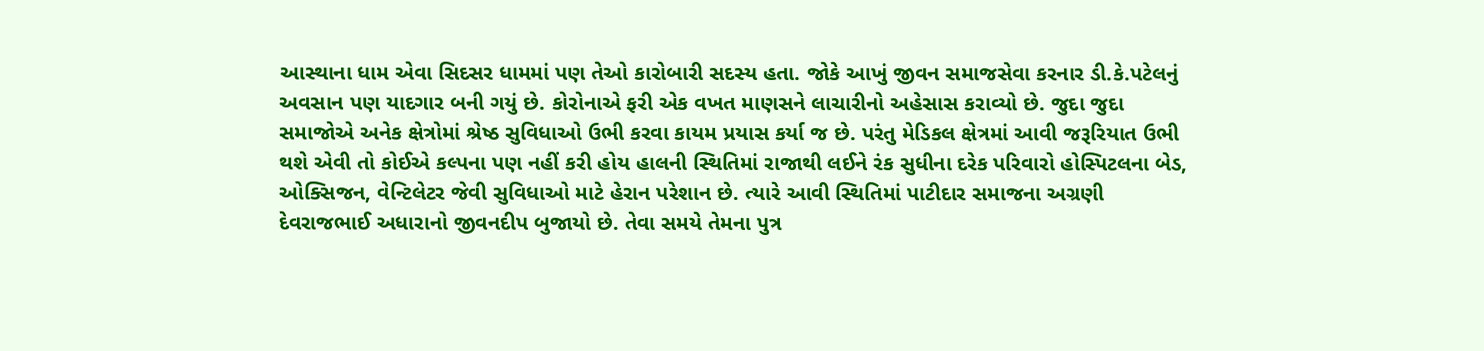આસ્થાના ધામ એવા સિદસર ધામમાં પણ તેઓ કારોબારી સદસ્ય હતા. જોકે આખું જીવન સમાજસેવા કરનાર ડી.કે.પટેલનું અવસાન પણ યાદગાર બની ગયું છે. કોરોનાએ ફરી એક વખત માણસને લાચારીનો અહેસાસ કરાવ્યો છે. જુદા જુદા સમાજોએ અનેક ક્ષેત્રોમાં શ્રેષ્ઠ સુવિધાઓ ઉભી કરવા કાયમ પ્રયાસ કર્યા જ છે. પરંતુ મેડિકલ ક્ષેત્રમાં આવી જરૂરિયાત ઉભી થશે એવી તો કોઈએ કલ્પના પણ નહીં કરી હોય હાલની સ્થિતિમાં રાજાથી લઈને રંક સુધીના દરેક પરિવારો હોસ્પિટલના બેડ, ઓક્સિજન, વેન્ટિલેટર જેવી સુવિધાઓ માટે હેરાન પરેશાન છે. ત્યારે આવી સ્થિતિમાં પાટીદાર સમાજના અગ્રણી દેવરાજભાઈ અધારાનો જીવનદીપ બુજાયો છે. તેવા સમયે તેમના પુત્ર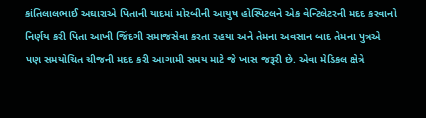કાંતિલાલભાઈ અઘારાએ પિતાની યાદમાં મોરબીની આયુષ હોસ્પિટલને એક વેન્ટિલેટરની મદદ કરવાનો નિર્ણય કરી પિતા આખી જિંદગી સમાજસેવા કરતા રહયા અને તેમના અવસાન બાદ તેમના પુત્રએ પણ સમયોચિત ચીજની મદદ કરી આગામી સમય માટે જે ખાસ જરૂરી છે. એવા મેડિકલ ક્ષેત્રે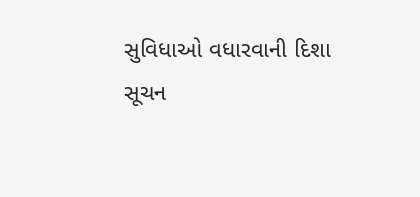સુવિધાઓ વધારવાની દિશા સૂચન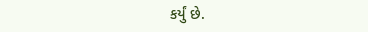કર્યું છે.